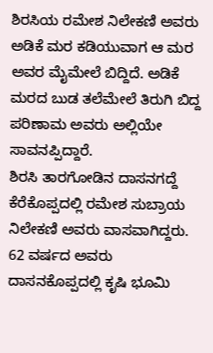ಶಿರಸಿಯ ರಮೇಶ ನಿಲೇಕಣಿ ಅವರು ಅಡಿಕೆ ಮರ ಕಡಿಯುವಾಗ ಆ ಮರ ಅವರ ಮೈಮೇಲೆ ಬಿದ್ದಿದೆ. ಅಡಿಕೆ ಮರದ ಬುಡ ತಲೆಮೇಲೆ ತಿರುಗಿ ಬಿದ್ದ ಪರಿಣಾಮ ಅವರು ಅಲ್ಲಿಯೇ ಸಾವನಪ್ಪಿದ್ದಾರೆ.
ಶಿರಸಿ ತಾರಗೋಡಿನ ದಾಸನಗದ್ದೆ ಕೆರೆಕೊಪ್ಪದಲ್ಲಿ ರಮೇಶ ಸುಬ್ರಾಯ ನಿಲೇಕಣಿ ಅವರು ವಾಸವಾಗಿದ್ದರು. 62 ವರ್ಷದ ಅವರು ದಾಸನಕೊಪ್ಪದಲ್ಲಿ ಕೃಷಿ ಭೂಮಿ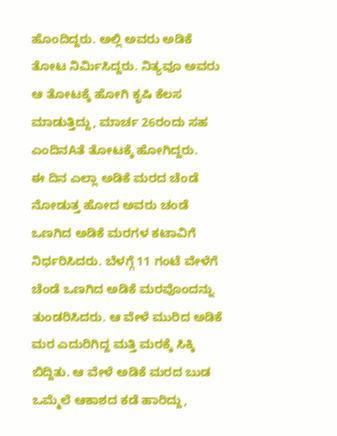ಹೊಂದಿದ್ದರು. ಅಲ್ಲಿ ಅವರು ಅಡಿಕೆ ತೋಟ ನಿರ್ಮಿಸಿದ್ದರು. ನಿತ್ಯವೂ ಅವರು ಆ ತೋಟಕ್ಕೆ ಹೋಗಿ ಕೃಷಿ ಕೆಲಸ ಮಾಡುತ್ತಿದ್ದು, ಮಾರ್ಚ 26ರಂದು ಸಹ ಎಂದಿನAತೆ ತೋಟಕ್ಕೆ ಹೋಗಿದ್ದರು.
ಈ ದಿನ ಎಲ್ಲಾ ಅಡಿಕೆ ಮರದ ಚೆಂಡೆ ನೋಡುತ್ತ ಹೋದ ಅವರು ಚಂಡೆ ಒಣಗಿದ ಅಡಿಕೆ ಮರಗಳ ಕಟಾವಿಗೆ ನಿರ್ಧರಿಸಿದರು. ಬೆಳಗ್ಗೆ 11 ಗಂಟೆ ವೇಳೆಗೆ ಚೆಂಡೆ ಒಣಗಿದ ಅಡಿಕೆ ಮರವೊಂದನ್ನು ತುಂಡರಿಸಿದರು. ಆ ವೇಳೆ ಮುರಿದ ಅಡಿಕೆ ಮರ ಎದುರಿಗಿದ್ದ ಮತ್ತಿ ಮರಕ್ಕೆ ಸಿಕ್ಕಿ ಬಿದ್ದಿತು. ಆ ವೇಳೆ ಅಡಿಕೆ ಮರದ ಬುಡ ಒಮ್ಮೆಲೆ ಆಕಾಶದ ಕಡೆ ಹಾರಿದ್ದು,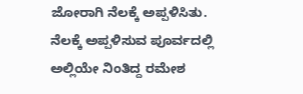ಜೋರಾಗಿ ನೆಲಕ್ಕೆ ಅಪ್ಪಳಿಸಿತು. ನೆಲಕ್ಕೆ ಅಪ್ಪಳಿಸುವ ಪೂರ್ವದಲ್ಲಿ ಅಲ್ಲಿಯೇ ನಿಂತಿದ್ದ ರಮೇಶ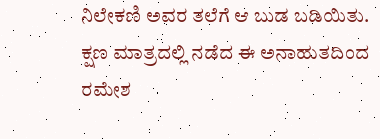ನಿಲೇಕಣಿ ಅವರ ತಲೆಗೆ ಆ ಬುಡ ಬಡಿಯಿತು.
ಕ್ಷಣ ಮಾತ್ರದಲ್ಲಿ ನಡೆದ ಈ ಅನಾಹುತದಿಂದ ರಮೇಶ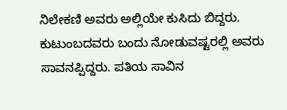ನಿಲೇಕಣಿ ಅವರು ಅಲ್ಲಿಯೇ ಕುಸಿದು ಬಿದ್ದರು. ಕುಟುಂಬದವರು ಬಂದು ನೋಡುವಷ್ಟರಲ್ಲಿ ಅವರು ಸಾವನಪ್ಪಿದ್ದರು. ಪತಿಯ ಸಾವಿನ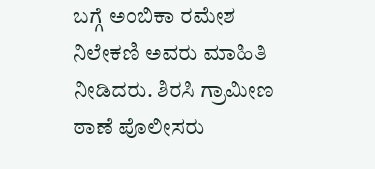ಬಗ್ಗೆ ಅಂಬಿಕಾ ರಮೇಶ ನಿಲೇಕಣಿ ಅವರು ಮಾಹಿತಿ ನೀಡಿದರು. ಶಿರಸಿ ಗ್ರಾಮೀಣ ಠಾಣೆ ಪೊಲೀಸರು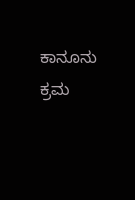ಕಾನೂನು ಕ್ರಮ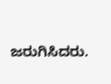ಜರುಗಿಸಿದರು.